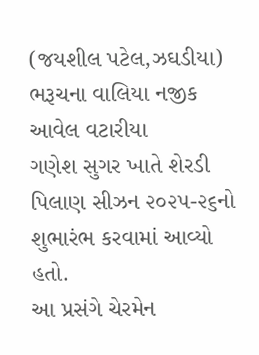(જયશીલ પટેલ,ઝઘડીયા)
ભરૂચના વાલિયા નજીક આવેલ વટારીયા
ગણેશ સુગર ખાતે શેરડી પિલાણ સીઝન ૨૦૨૫-૨૬નો શુભારંભ કરવામાં આવ્યો હતો.
આ પ્રસંગે ચેરમેન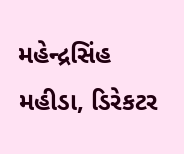મહેન્દ્રસિંહ મહીડા, ડિરેકટર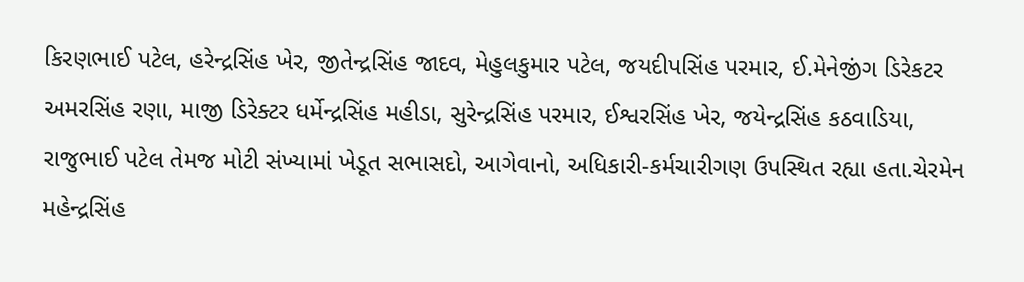કિરણભાઈ પટેલ, હરેન્દ્રસિંહ ખેર, જીતેન્દ્રસિંહ જાદવ, મેહુલકુમાર પટેલ, જયદીપસિંહ પરમાર, ઈ.મેનેજીંગ ડિરેકટર અમરસિંહ રણા, માજી ડિરેક્ટર ધર્મેન્દ્રસિંહ મહીડા, સુરેન્દ્રસિંહ પરમાર, ઈશ્વરસિંહ ખેર, જયેન્દ્રસિંહ કઠવાડિયા, રાજુભાઈ પટેલ તેમજ મોટી સંખ્યામાં ખેડૂત સભાસદો, આગેવાનો, અધિકારી-કર્મચારીગણ ઉપસ્થિત રહ્યા હતા.ચેરમેન મહેન્દ્રસિંહ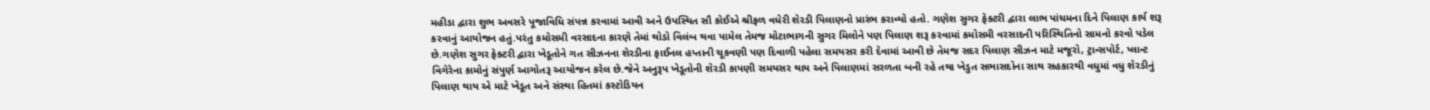મહીડા દ્વારા શુભ અવસરે પૂજાવિધિ સંપન્ન કરવામાં આવી અને ઉપસ્થિત સૌ કોઈએ શ્રીફળ વધેરી શેરડી પિલાણનો પ્રારંભ કરાવ્યો હતો. ગણેશ સુગર ફેક્ટરી દ્વારા લાભ પાંચમના દિને પિલાણ કાર્ય શરૂ કરવાનું આયોજન હતું.પરંતુ કમોસમી વરસાદના કારણે તેમાં થોડો વિલંબ થવા પામેલ તેમજ મોટાભાગની સુગર મિલોને પણ પિલાણ શરૂ કરવામાં કમોસમી વરસાદની પરિસ્થિતિનો સામનો કરવો પડેલ છે.ગણેશ સુગર ફેક્ટરી દ્વારા ખેડૂતોને ગત સીઝનના શેરડીના ફાઈનલ હપ્તાની ચૂકવણી પણ દિવાળી પહેલા સમયસર કરી દેવામાં આવી છે તેમજ સદર પિલાણ સીઝન માટે મજૂરો, ટ્રાન્સપોર્ટ, પ્લાન્ટ વિગેરેના કામોનું સંપુર્ણ આગોતરૂ આયોજન કરેલ છે.જેને અનુરૂપ ખેડૂતોની શેરડી કાપણી સમયસર થાય અને પિલાણમાં સરળતા બની રહે તથા ખેડુત સભાસદોના સાથ સહકારથી વધુમાં વધુ શેરડીનું પિલાણ થાય એ માટે ખેડૂત અને સંસ્થા હિતમાં કસ્ટોડિયન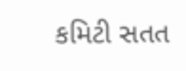કમિટી સતત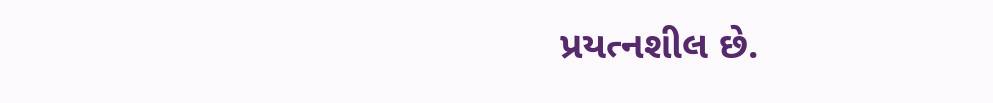પ્રયત્નશીલ છે.